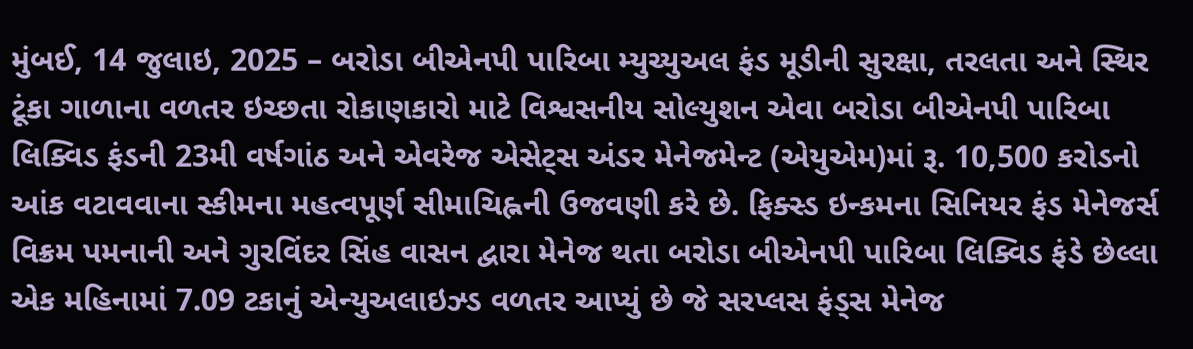મુંબઈ, 14 જુલાઇ, 2025 – બરોડા બીએનપી પારિબા મ્યુચ્યુઅલ ફંડ મૂડીની સુરક્ષા, તરલતા અને સ્થિર ટૂંકા ગાળાના વળતર ઇચ્છતા રોકાણકારો માટે વિશ્વસનીય સોલ્યુશન એવા બરોડા બીએનપી પારિબા લિક્વિડ ફંડની 23મી વર્ષગાંઠ અને એવરેજ એસેટ્સ અંડર મેનેજમેન્ટ (એયુએમ)માં રૂ. 10,500 કરોડનો આંક વટાવવાના સ્કીમના મહત્વપૂર્ણ સીમાચિહ્નની ઉજવણી કરે છે. ફિક્સ્ડ ઇન્કમના સિનિયર ફંડ મેનેજર્સ વિક્રમ પમનાની અને ગુરવિંદર સિંહ વાસન દ્વારા મેનેજ થતા બરોડા બીએનપી પારિબા લિક્વિડ ફંડે છેલ્લા એક મહિનામાં 7.09 ટકાનું એન્યુઅલાઇઝ્ડ વળતર આપ્યું છે જે સરપ્લસ ફંડ્સ મેનેજ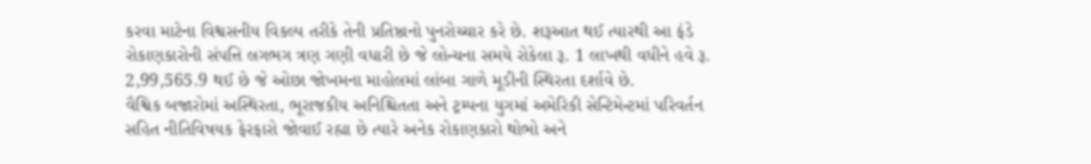કરવા માટેના વિશ્વસનીય વિકલ્પ તરીકે તેની પ્રતિષ્ઠાનો પુનરોચ્ચાર કરે છે. શરૂઆત થઈ ત્યારથી આ ફંડે રોકાણકારોની સંપત્તિ લગભગ ત્રણ ગણી વધારી છે જે લોન્ચના સમયે રોકેલા રૂ. 1 લાખથી વધીને હવે રૂ. 2,99,565.9 થઈ છે જે ઓછા જોખમના માહોલમાં લાંબા ગાળે મૂડીની સ્થિરતા દર્શાવે છે.
વૈશ્વિક બજારોમાં અસ્થિરતા, ભૂરાજકીય અનિશ્ચિતતા અને ટ્રમ્પના યુગમાં અમેરિકી સેન્ટિમેન્ટમાં પરિવર્તન સહિત નીતિવિષયક ફેરફારો જોવાઈ રહ્યા છે ત્યારે અનેક રોકાણકારો થોભો અને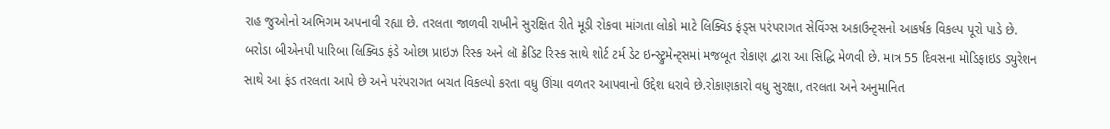રાહ જુઓનો અભિગમ અપનાવી રહ્યા છે. તરલતા જાળવી રાખીને સુરક્ષિત રીતે મૂડી રોકવા માંગતા લોકો માટે લિક્વિડ ફંડ્સ પરંપરાગત સેવિંગ્સ અકાઉન્ટ્સનો આકર્ષક વિકલ્પ પૂરો પાડે છે. બરોડા બીએનપી પારિબા લિક્વિડ ફંડે ઓછા પ્રાઇઝ રિસ્ક અને લૉ ક્રેડિટ રિસ્ક સાથે શોર્ટ ટર્મ ડેટ ઇન્સ્ટ્રુમેન્ટ્સમાં મજબૂત રોકાણ દ્વારા આ સિદ્ધિ મેળવી છે. માત્ર 55 દિવસના મોડિફાઇડ ડ્યુરેશન સાથે આ ફંડ તરલતા આપે છે અને પરંપરાગત બચત વિકલ્પો કરતા વધુ ઊંચા વળતર આપવાનો ઉદ્દેશ ધરાવે છે.રોકાણકારો વધુ સુરક્ષા, તરલતા અને અનુમાનિત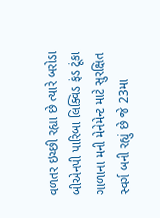વળતર ઇચ્છી રહ્યા છે ત્યારે બરોડા બીએનપી પારિબા લિક્વિડ ફંડ ટૂંકા ગાળાના મની મેનેમેન્ટ માટે સુરક્ષિત સ્વર્ગ બની રહ્યું છે જે 23મા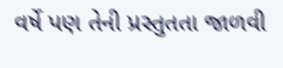વર્ષે પણ તેની પ્રસ્તુતતા જાળવી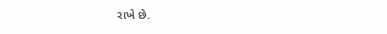રાખે છે.